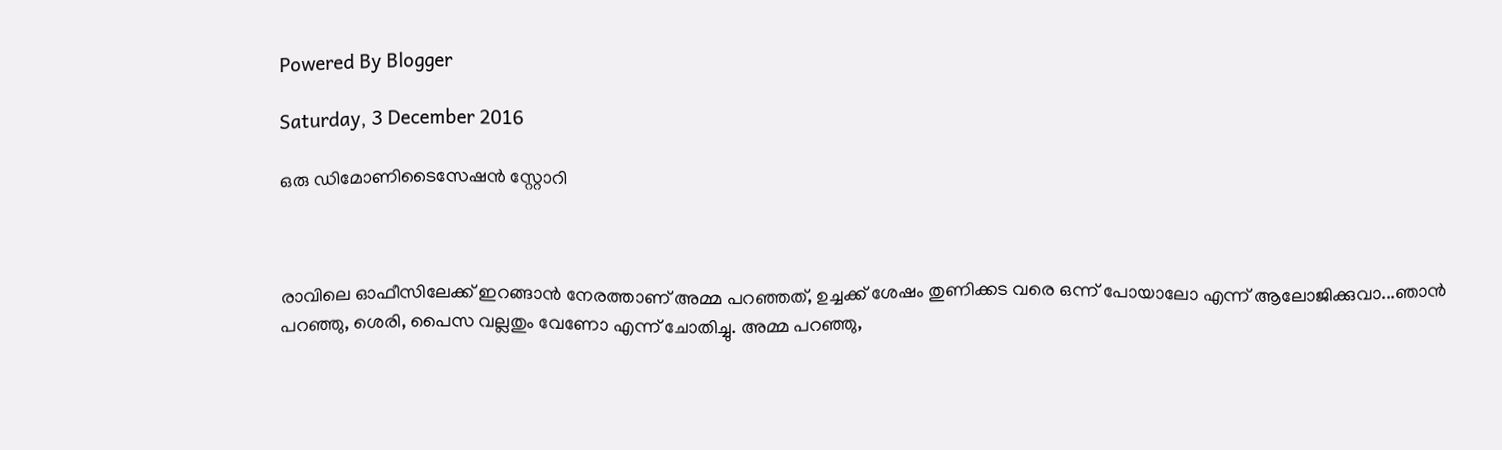Powered By Blogger

Saturday, 3 December 2016

ഒരു ഡിമോണിടൈസേഷന്‍ സ്റ്റോറി



രാവിലെ ഓഫീസിലേക്ക് ഇറങ്ങാന്‍ നേരത്താണ് അമ്മ പറഞ്ഞത്, ഉച്ചക്ക് ശേഷം തുണിക്കട വരെ ഒന്ന് പോയാലോ എന്ന് ആലോജിക്കുവാ...ഞാന്‍ പറഞ്ഞു, ശെരി, പൈസ വല്ലതും വേണോ എന്ന് ചോതിച്ചു. അമ്മ പറഞ്ഞു,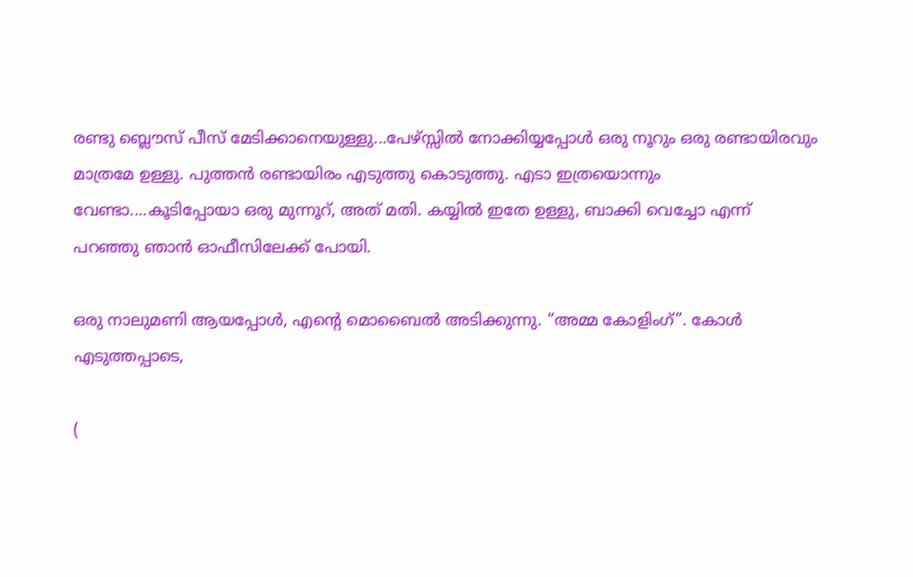രണ്ടു ബ്ലൌസ് പീസ്‌ മേടിക്കാനെയുള്ളു...പേഴ്സ്സില്‍ നോക്കിയ്യപ്പോള്‍ ഒരു നൂറും ഒരു രണ്ടായിരവും മാത്രമേ ഉള്ളു. പുത്തന്‍ രണ്ടായിരം എടുത്തു കൊടുത്തു. എടാ ഇത്രയൊന്നും വേണ്ടാ....കൂടിപ്പോയാ ഒരു മുന്നൂറ്, അത് മതി. കയ്യില്‍ ഇതേ ഉള്ളു, ബാക്കി വെച്ചോ എന്ന് പറഞ്ഞു ഞാന്‍ ഓഫീസിലേക്ക് പോയി.

ഒരു നാലുമണി ആയപ്പോള്‍, എന്‍റെ മൊബൈല്‍ അടിക്കുന്നു. “അമ്മ കോളിംഗ്”. കോള്‍ എടുത്തപ്പാടെ,

(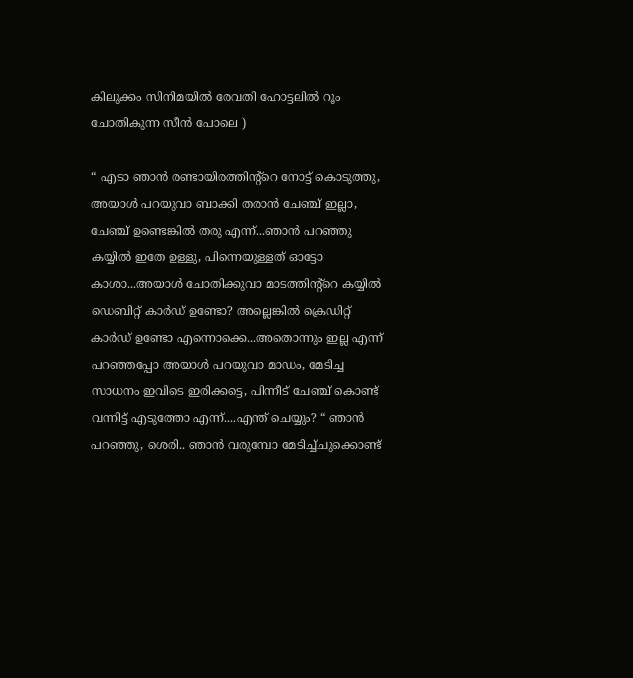കിലുക്കം സിനിമയില്‍ രേവതി ഹോട്ടലില്‍ റൂം ചോതികുന്ന സീന്‍ പോലെ )

“ എടാ ഞാന്‍ രണ്ടായിരത്തിന്റ്റെ നോട്ട് കൊടുത്തു, അയാള്‍ പറയുവാ ബാക്കി തരാന്‍ ചേഞ്ച്‌ ഇല്ലാ, ചേഞ്ച്‌ ഉണ്ടെങ്കില്‍ തരു എന്ന്...ഞാന്‍ പറഞ്ഞു കയ്യില്‍ ഇതേ ഉള്ളു, പിന്നെയുള്ളത് ഓട്ടോ കാശാ...അയാള്‍ ചോതിക്കുവാ മാടത്തിന്റ്റെ കയ്യില്‍ ഡെബിറ്റ് കാര്‍ഡ്‌ ഉണ്ടോ? അല്ലെങ്കില്‍ ക്രെഡിറ്റ്‌ കാര്‍ഡ്‌ ഉണ്ടോ എന്നൊക്കെ...അതൊന്നും ഇല്ല എന്ന് പറഞ്ഞപ്പോ അയാള്‍ പറയുവാ മാഡം, മേടിച്ച സാധനം ഇവിടെ ഇരിക്കട്ടെ, പിന്നീട് ചേഞ്ച്‌ കൊണ്ട് വന്നിട്ട് എടുത്തോ എന്ന്....എന്ത് ചെയ്യും? “ ഞാന്‍ പറഞ്ഞു, ശെരി.. ഞാന്‍ വരുമ്പോ മേടിച്ച്ചുക്കൊണ്ട്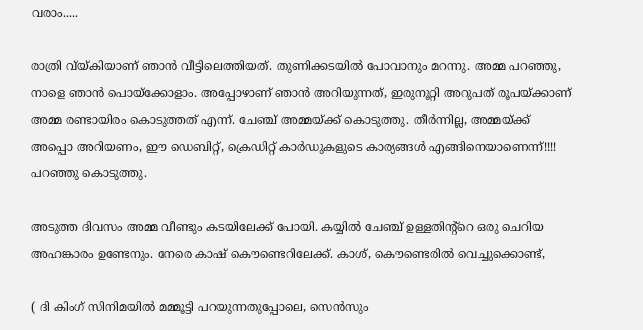വരാം.....

രാത്രി വ്യ്കിയാണ് ഞാന്‍ വീട്ടിലെത്തിയത്. തുണിക്കടയില്‍ പോവാനും മറന്നു. അമ്മ പറഞ്ഞു, നാളെ ഞാന്‍ പൊയ്ക്കോളാം. അപ്പോഴാണ്‌ ഞാന്‍ അറിയുന്നത്, ഇരുനൂറ്റി അറുപത് രൂപയ്ക്കാണ് അമ്മ രണ്ടായിരം കൊടുത്തത് എന്ന്. ചേഞ്ച്‌ അമ്മയ്ക്ക് കൊടുത്തു. തീര്‍ന്നില്ല, അമ്മയ്ക്ക് അപ്പൊ അറിയണം, ഈ ഡെബിറ്റ്, ക്രെഡിറ്റ്‌ കാര്‍ഡുകളുടെ കാര്യങ്ങള്‍ എങ്ങിനെയാണെന്ന്!!!! പറഞ്ഞു കൊടുത്തു.

അടുത്ത ദിവസം അമ്മ വീണ്ടും കടയിലേക്ക് പോയി. കയ്യില്‍ ചേഞ്ച്‌ ഉള്ളതിന്റ്റെ ഒരു ചെറിയ അഹങ്കാരം ഉണ്ടേനും. നേരെ കാഷ് കൌണ്ടെറിലേക്ക്. കാശ്, കൌണ്ടെരില്‍ വെച്ചുക്കൊണ്ട്,

( ദി കിംഗ്‌ സിനിമയില്‍ മമ്മൂട്ടി പറയുന്നതുപ്പോലെ, സെന്‍സും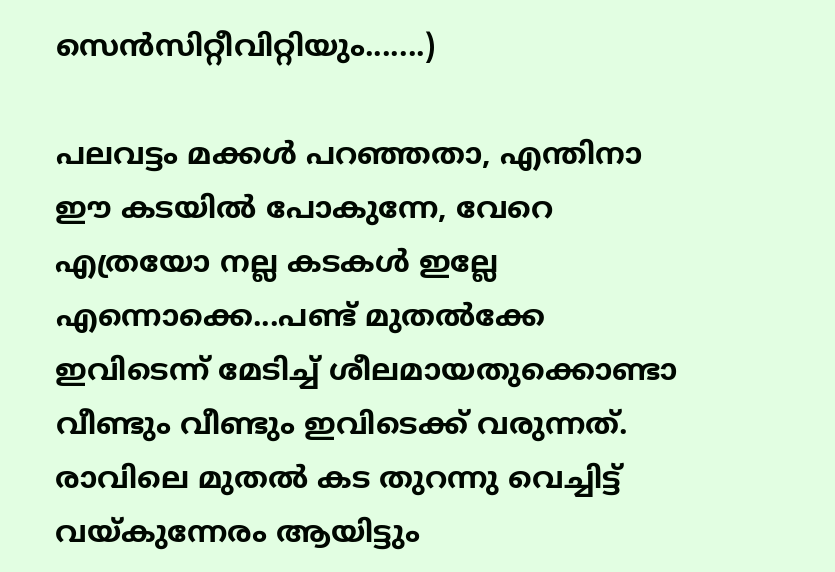സെന്‍സിറ്റീവിറ്റിയും.......)

പലവട്ടം മക്കള്‍ പറഞ്ഞതാ, എന്തിനാ ഈ കടയില്‍ പോകുന്നേ, വേറെ എത്രയോ നല്ല കടകള്‍ ഇല്ലേ എന്നൊക്കെ...പണ്ട് മുതല്‍ക്കേ ഇവിടെന്ന് മേടിച്ച് ശീലമായതുക്കൊണ്ടാ വീണ്ടും വീണ്ടും ഇവിടെക്ക് വരുന്നത്. രാവിലെ മുതല്‍ കട തുറന്നു വെച്ചിട്ട് വയ്കുന്നേരം ആയിട്ടും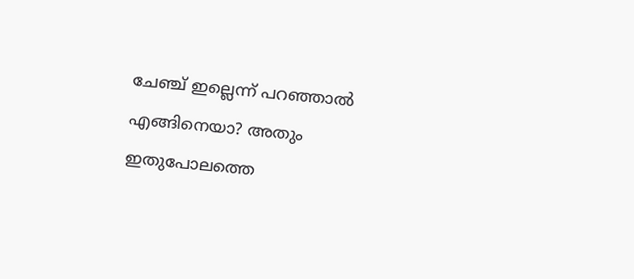ചേഞ്ച്‌ ഇല്ലെന്ന് പറഞ്ഞാല്‍ എങ്ങിനെയാ? അതും ഇതുപോലത്തെ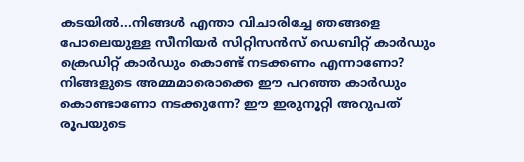കടയില്‍...നിങ്ങള്‍ എന്താ വിചാരിച്ചേ ഞങ്ങളെ പോലെയുള്ള സീനിയര്‍ സിറ്റിസന്‍സ് ഡെബിറ്റ് കാര്‍ഡും ക്രെഡിറ്റ്‌ കാര്‍ഡും കൊണ്ട് നടക്കണം എന്നാണോ? നിങ്ങളുടെ അമ്മമാരൊക്കെ ഈ പറഞ്ഞ കാര്‍ഡും കൊണ്ടാണോ നടക്കുന്നേ? ഈ ഇരുനൂറ്റി അറുപത് രൂപയുടെ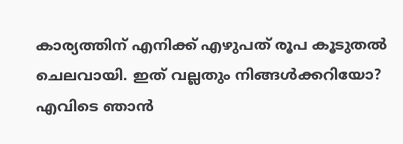കാര്യത്തിന് എനിക്ക് എഴുപത് രൂപ കൂടുതല്‍ ചെലവായി. ഇത് വല്ലതും നിങ്ങള്‍ക്കറിയോ? എവിടെ ഞാന്‍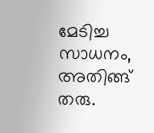മേടിച്ച സാധനം, അതിങ്ങ്‌ തരു.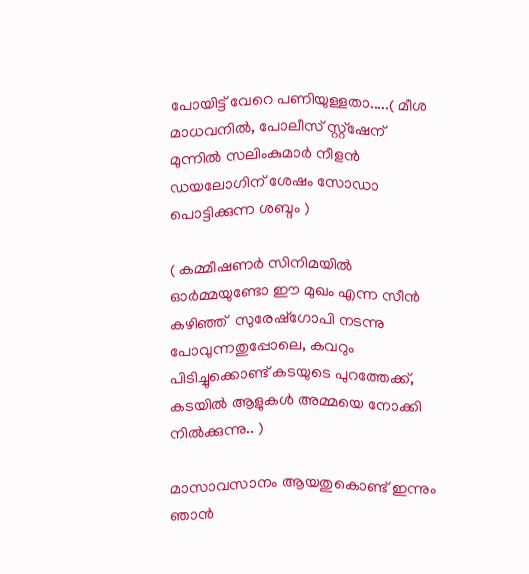പോയിട്ട് വേറെ പണിയുള്ളതാ.....( മീശ മാധവനില്‍, പോലീസ് സ്റ്റ്ഷേന് മുന്നില്‍ സലിംകുമാര്‍ നീളന്‍ ഡയലോഗിന് ശേഷം സോഡാ പൊട്ടിക്കുന്ന ശബ്ദം )

( കമ്മീഷണര്‍ സിനിമയില്‍ ഓര്‍മ്മയുണ്ടോ ഈ മുഖം എന്ന സീന്‍ കഴിഞ്ഞ്  സുരേഷ്ഗോപി നടന്നു പോവുന്നതുപ്പോലെ, കവറും പിടിച്ചുക്കൊണ്ട് കടയുടെ പുറത്തേക്ക്, കടയില്‍ ആളുകള്‍ അമ്മയെ നോക്കി നില്‍ക്കുന്നു.. )

മാസാവസാനം ആയതുകൊണ്ട് ഇന്നും ഞാന്‍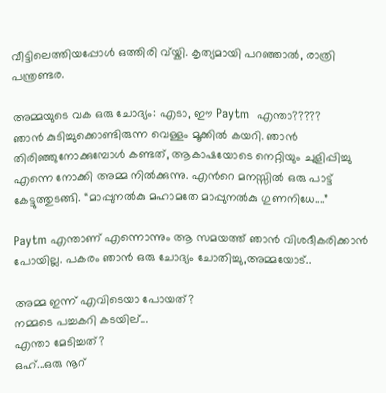വീട്ടിലെത്തിയപ്പോള്‍ ഒത്തിരി വ്യ്കി. കൃത്യമായി പറഞ്ഞാല്‍, രാത്രി പന്ത്രണ്ടര.

അമ്മയുടെ വക ഒരു ചോദ്യം: എടാ, ഈ Paytm  എന്താ?????
ഞാന്‍ കുടിച്ചുക്കൊണ്ടിരുന്ന വെള്ളം മൂക്കില്‍ കയറി. ഞാന്‍ തിരിഞ്ഞുനോക്കുമ്പോള്‍ കണ്ടത്, ആകാഷയോടെ നെറ്റിയും ചുളിപ്പിച്ചു എന്നെ നോക്കി അമ്മ നില്‍ക്കുന്നു. എന്‍റെ മനസ്സില്‍ ഒരു പാട്ട് കേട്ടുത്തുടങ്ങി. “മാപ്പുനല്‍കു മഹാമതേ മാപ്പുനല്‍കു ഗുണനിധേ....”

Paytm എന്താണ് എന്നൊന്നും ആ സമയത്ത് ഞാന്‍ വിശദീകരിക്കാന്‍ പോയില്ല. പകരം ഞാന്‍ ഒരു ചോദ്യം ചോതിച്ചു,അമ്മയോട്..

അമ്മ ഇന്ന് എവിടെയാ പോയത്?
നമ്മടെ പച്ചകറി കടയില്...
എന്താ മേടിച്ചത്?
ഒഹ്...ഒരു നൂറ്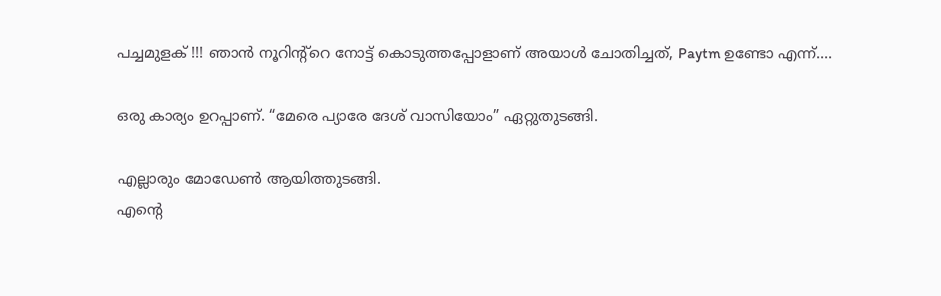പച്ചമുളക് !!! ഞാന്‍ നൂറിന്‍റ്റെ നോട്ട് കൊടുത്തപ്പോളാണ് അയാള്‍ ചോതിച്ചത്, Paytm ഉണ്ടോ എന്ന്....

ഒരു കാര്യം ഉറപ്പാണ്‌. “മേരെ പ്യാരേ ദേശ് വാസിയോം” ഏറ്റുതുടങ്ങി.

എല്ലാരും മോഡേണ്‍ ആയിത്തുടങ്ങി.
എന്‍റെ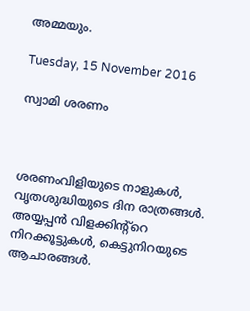അമ്മയും.

Tuesday, 15 November 2016

സ്വാമി ശരണം



ശരണംവിളിയുടെ നാളുകള്‍, വൃതശുദ്ധിയുടെ ദിന രാത്രങ്ങള്‍. അയ്യപ്പന്‍ വിളക്കിന്റ്റെ നിറക്കൂട്ടുകള്‍, കെട്ടുനിറയുടെ ആചാരങ്ങള്‍.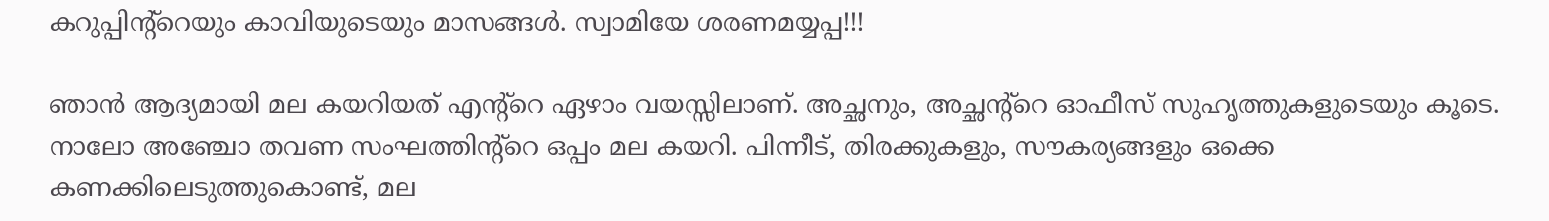കറുപ്പിന്റ്റെയും കാവിയുടെയും മാസങ്ങള്‍. സ്വാമിയേ ശരണമയ്യപ്പ!!!

ഞാന്‍ ആദ്യമായി മല കയറിയത് എന്‍റ്റെ ഏഴാം വയസ്സിലാണ്. അച്ഛനും, അച്ഛന്റ്റെ ഓഫീസ് സുഹൃത്തുകളുടെയും കൂടെ. നാലോ അഞ്ചോ തവണ സംഘത്തിന്റ്റെ ഒപ്പം മല കയറി. പിന്നീട്, തിരക്കുകളും, സൗകര്യങ്ങളും ഒക്കെ കണക്കിലെടുത്തുകൊണ്ട്, മല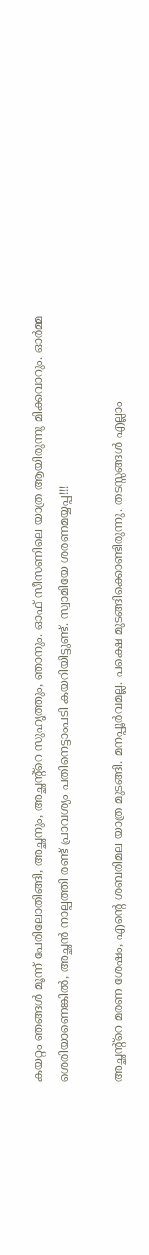കയറ്റം ഞങ്ങള്‍ മൂന്ന് പേരിലോതിങ്ങി, അച്ഛനും, അച്ഛന്റ്റെ സുഹൃത്തും, ഞാനും. ഓഫ്‌ സീസണിലെ യാത്ര ആയിരുന്നു മിക്കവാറും. ഓര്‍മ്മ ശെരിയാണെങ്കില്‍, അച്ഛന്‍ നാല്പത്തി രണ്ട് പ്രാവശ്യം പതിനെട്ടാംപടി കയറിയിട്ടുണ്ട്. സ്വാമിയേ ശരണമയ്യപ്പ!!!

അച്ഛന്റ്റെ മരണ ശേഷം, എന്‍റെ ശബരിമല യാത്ര മുടങ്ങി. മനപ്പൂര്‍വമല്ല. പക്ഷെ മുടങ്ങിക്കൊണ്ടിരുന്നു. തടസ്സങ്ങള്‍ എല്ലാം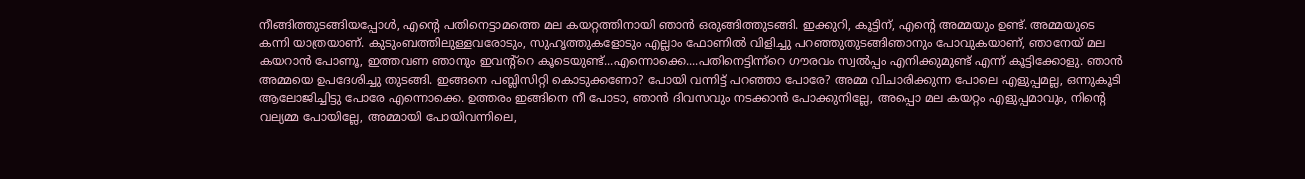നീങ്ങിത്തുടങ്ങിയപ്പോള്‍, എന്‍റെ പതിനെട്ടാമത്തെ മല കയറ്റത്തിനായി ഞാന്‍ ഒരുങ്ങിത്തുടങ്ങി. ഇക്കുറി, കൂട്ടിന്, എന്‍റെ അമ്മയും ഉണ്ട്. അമ്മയുടെ കന്നി യാത്രയാണ്. കുടുംബത്തിലുള്ളവരോടും, സുഹൃത്തുകളോടും എല്ലാം ഫോണില്‍ വിളിച്ചു പറഞ്ഞുതുടങ്ങിഞാനും പോവുകയാണ്, ഞാനേയ് മല കയറാന്‍ പോണൂ, ഇത്തവണ ഞാനും ഇവന്റ്റെ കൂടെയുണ്ട്...എന്നൊക്കെ....പതിനെട്ടിന്ന്റെ ഗൗരവം സ്വല്‍പ്പം എനിക്കുമുണ്ട് എന്ന് കൂട്ടിക്കോളു. ഞാന്‍ അമ്മയെ ഉപദേശിച്ചു തുടങ്ങി. ഇങ്ങനെ പബ്ലിസിറ്റി കൊടുക്കണോ? പോയി വന്നിട്ട് പറഞ്ഞാ പോരേ? അമ്മ വിചാരിക്കുന്ന പോലെ എളുപ്പമല്ല, ഒന്നുകൂടി ആലോജിച്ചിട്ടു പോരേ എന്നൊക്കെ. ഉത്തരം ഇങ്ങിനെ നീ പോടാ, ഞാന്‍ ദിവസവും നടക്കാന്‍ പോക്കുനില്ലേ, അപ്പൊ മല കയറ്റം എളുപ്പമാവും, നിന്‍റെ വല്യമ്മ പോയില്ലേ, അമ്മായി പോയിവന്നിലെ,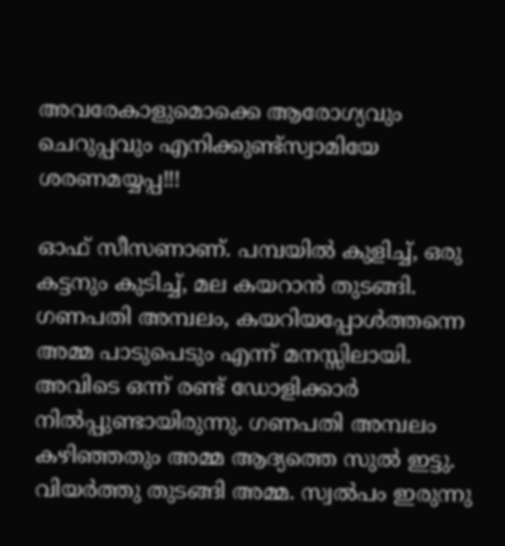അവരേകാളുമൊക്കെ ആരോഗ്യവും ചെറുപ്പവും എനിക്കുണ്ട്സ്വാമിയേ ശരണമയ്യപ്പ!!!

ഓഫ്‌ സീസണാണ്. പമ്പയില്‍ കുളിച്ച്, ഒരു കട്ടനും കുടിച്ച്, മല കയറാന്‍ തുടങ്ങി. ഗണപതി അമ്പലം, കയറിയപ്പോള്‍ത്തന്നെ അമ്മ പാടുപെടും എന്ന് മനസ്സിലായി. അവിടെ ഒന്ന് രണ്ട് ഡോളിക്കാര്‍ നില്‍പ്പുണ്ടായിരുന്നു. ഗണപതി അമ്പലം കഴിഞ്ഞതും അമ്മ ആദ്യത്തെ സുല്‍ ഇട്ടു. വിയര്‍ത്തു തുടങ്ങി അമ്മ. സ്വല്‍പം ഇരുന്നു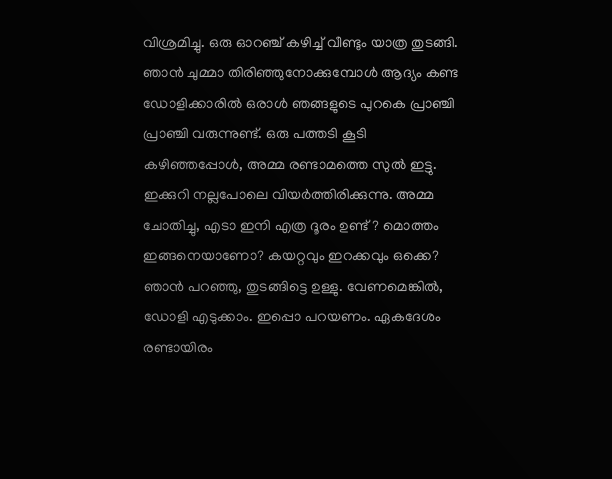വിശ്രമിച്ചു. ഒരു ഓറഞ്ച് കഴിച്ച് വീണ്ടും യാത്ര തുടങ്ങി. ഞാന്‍ ചുമ്മാ തിരിഞ്ഞുനോക്കുമ്പോള്‍ ആദ്യം കണ്ട ഡോളിക്കാരില്‍ ഒരാള്‍ ഞങ്ങളുടെ പുറകെ പ്രാഞ്ചി പ്രാഞ്ചി വരുന്നുണ്ട്. ഒരു പത്തടി കൂടി കഴിഞ്ഞപ്പോള്‍, അമ്മ രണ്ടാമത്തെ സുല്‍ ഇട്ടു. ഇക്കുറി നല്ലപോലെ വിയര്‍ത്തിരിക്കുന്നു. അമ്മ ചോതിച്ചു, എടാ ഇനി എത്ര ദൂരം ഉണ്ട്? മൊത്തം ഇങ്ങനെയാണോ? കയറ്റവും ഇറക്കവും ഒക്കെ? ഞാന്‍ പറഞ്ഞു, തുടങ്ങിട്ടെ ഉള്ളു. വേണമെങ്കില്‍, ഡോളി എടുക്കാം. ഇപ്പൊ പറയണം. ഏകദേശം രണ്ടായിരം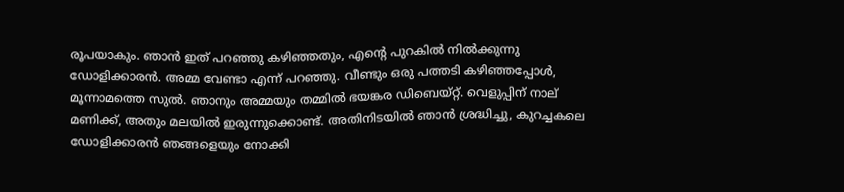രൂപയാകും. ഞാന്‍ ഇത് പറഞ്ഞു കഴിഞ്ഞതും, എന്‍റെ പുറകില്‍ നില്‍ക്കുന്നു ഡോളിക്കാരന്‍. അമ്മ വേണ്ടാ എന്ന് പറഞ്ഞു. വീണ്ടും ഒരു പത്തടി കഴിഞ്ഞപ്പോള്‍, മൂന്നാമത്തെ സുല്‍. ഞാനും അമ്മയും തമ്മില്‍ ഭയങ്കര ഡിബെയ്റ്റ്. വെളുപ്പിന് നാല് മണിക്ക്, അതും മലയില്‍ ഇരുന്നുക്കൊണ്ട്. അതിനിടയില്‍ ഞാന്‍ ശ്രദ്ധിച്ചു, കുറച്ചകലെ ഡോളിക്കാരന്‍ ഞങ്ങളെയും നോക്കി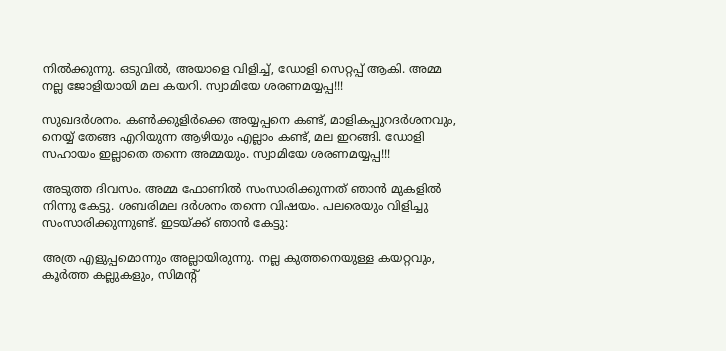നില്‍ക്കുന്നു. ഒടുവില്‍, അയാളെ വിളിച്ച്, ഡോളി സെറ്റപ്പ് ആകി. അമ്മ നല്ല ജോളിയായി മല കയറി. സ്വാമിയേ ശരണമയ്യപ്പ!!!

സുഖദര്‍ശനം. കണ്‍ക്കുളിര്‍ക്കെ അയ്യപ്പനെ കണ്ട്, മാളികപ്പുറദര്‍ശനവും, നെയ്യ് തേങ്ങ എറിയുന്ന ആഴിയും എല്ലാം കണ്ട്, മല ഇറങ്ങി. ഡോളി സഹായം ഇല്ലാതെ തന്നെ അമ്മയും. സ്വാമിയേ ശരണമയ്യപ്പ!!!

അടുത്ത ദിവസം. അമ്മ ഫോണില്‍ സംസാരിക്കുന്നത് ഞാന്‍ മുകളില്‍ നിന്നു കേട്ടു. ശബരിമല ദര്‍ശനം തന്നെ വിഷയം. പലരെയും വിളിച്ചു സംസാരിക്കുന്നുണ്ട്. ഇടയ്ക്ക് ഞാന്‍ കേട്ടു:

അത്ര എളുപ്പമൊന്നും അല്ലായിരുന്നു. നല്ല കുത്തനെയുള്ള കയറ്റവും, കൂര്‍ത്ത കല്ലുകളും, സിമന്‍റ്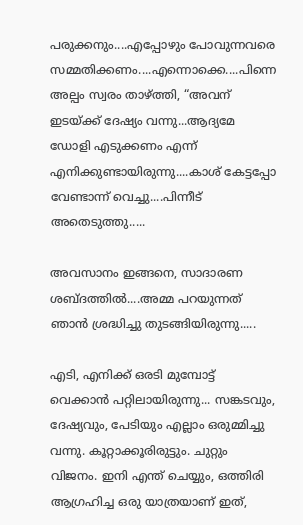പരുക്കനും....എപ്പോഴും പോവുന്നവരെ സമ്മതിക്കണം....എന്നൊക്കെ....പിന്നെ അല്പം സ്വരം താഴ്ത്തി, “അവന് ഇടയ്ക്ക് ദേഷ്യം വന്നു...ആദ്യമേ ഡോളി എടുക്കണം എന്ന് എനിക്കുണ്ടായിരുന്നു....കാശ് കേട്ടപ്പോ വേണ്ടാന്ന് വെച്ചു....പിന്നീട് അതെടുത്തു.....

അവസാനം ഇങ്ങനെ, സാദാരണ ശബ്ദത്തില്‍....അമ്മ പറയുന്നത് ഞാന്‍ ശ്രദ്ധിച്ചു തുടങ്ങിയിരുന്നു.....

എടി, എനിക്ക് ഒരടി മുമ്പോട്ട്‌ വെക്കാന്‍ പറ്റിലായിരുന്നു... സങ്കടവും, ദേഷ്യവും, പേടിയും എല്ലാം ഒരുമ്മിച്ചു വന്നു. കൂറ്റാക്കൂരിരുട്ടും. ചുറ്റും വിജനം. ഇനി എന്ത് ചെയ്യും, ഒത്തിരി ആഗ്രഹിച്ച ഒരു യാത്രയാണ് ഇത്,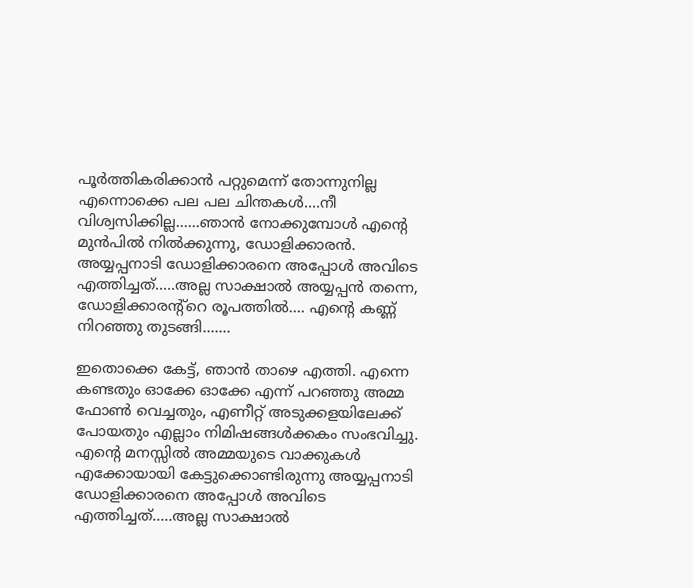പൂര്‍ത്തികരിക്കാന്‍ പറ്റുമെന്ന് തോന്നുനില്ല എന്നൊക്കെ പല പല ചിന്തകള്‍....നീ വിശ്വസിക്കില്ല......ഞാന്‍ നോക്കുമ്പോള്‍ എന്‍റെ മുന്‍പില്‍ നില്‍ക്കുന്നു, ഡോളിക്കാരന്‍. അയ്യപ്പനാടി ഡോളിക്കാരനെ അപ്പോള്‍ അവിടെ എത്തിച്ചത്.....അല്ല സാക്ഷാല്‍ അയ്യപ്പന്‍ തന്നെ, ഡോളിക്കാരന്റ്റെ രൂപത്തില്‍.... എന്‍റെ കണ്ണ് നിറഞ്ഞു തുടങ്ങി.......

ഇതൊക്കെ കേട്ട്, ഞാന്‍ താഴെ എത്തി. എന്നെ കണ്ടതും ഓക്കേ ഓക്കേ എന്ന് പറഞ്ഞു അമ്മ ഫോണ്‍ വെച്ചതും, എണീറ്റ്‌ അടുക്കളയിലേക്ക് പോയതും എല്ലാം നിമിഷങ്ങള്‍ക്കകം സംഭവിച്ചു. എന്‍റെ മനസ്സില്‍ അമ്മയുടെ വാക്കുകള്‍ എക്കോയായി കേട്ടുക്കൊണ്ടിരുന്നു അയ്യപ്പനാടി ഡോളിക്കാരനെ അപ്പോള്‍ അവിടെ എത്തിച്ചത്.....അല്ല സാക്ഷാല്‍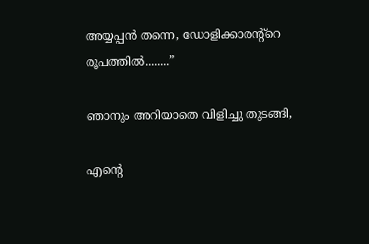അയ്യപ്പന്‍ തന്നെ, ഡോളിക്കാരന്റ്റെ രൂപത്തില്‍........”

ഞാനും അറിയാതെ വിളിച്ചു തുടങ്ങി,

എന്റെ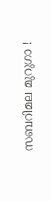സബറിമല മുറുഗാ !